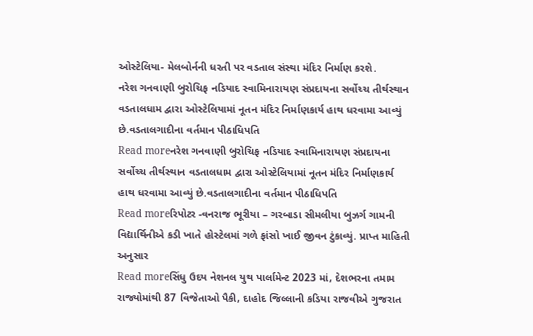ઓસ્ટેલિયા- મેલબોર્નની ધરતી પર વડતાલ સંસ્થા મંદિર નિર્માણ કરશે.
નરેશ ગનવાણી બુરોચિફ નડિયાદ સ્વામિનારાયણ સંપ્રદાયના સર્વોચ્ચ તીર્થસ્થાન વડતાલધામ દ્વારા ઓસ્ટેલિયામાં નૂતન મંદિર નિર્માણકાર્ય હાથ ધરવામા આવ્યું છે.વડતાલગાદીના વર્તમાન પીઠાધિપતિ
Read moreનરેશ ગનવાણી બુરોચિફ નડિયાદ સ્વામિનારાયણ સંપ્રદાયના સર્વોચ્ચ તીર્થસ્થાન વડતાલધામ દ્વારા ઓસ્ટેલિયામાં નૂતન મંદિર નિર્માણકાર્ય હાથ ધરવામા આવ્યું છે.વડતાલગાદીના વર્તમાન પીઠાધિપતિ
Read moreરિપોટર -વનરાજ ભૂરીયા – ગરબાડા સીમલીયા બુઝર્ગ ગામની વિદ્યાર્થિનીએ કડી ખાતે હોસ્ટેલમાં ગળે ફાંસો ખાઈ જીવન ટુંકાવ્યું. પ્રાપ્ત માહિતી અનુસાર
Read moreસિંધુ ઉદય નેશનલ યુથ પાર્લામેન્ટ 2023 માં, દેશભરના તમામ રાજ્યોમાંથી 87 વિજેતાઓ પૈકી, દાહોદ જિલ્લાની કડિયા રાજવીએ ગુજરાત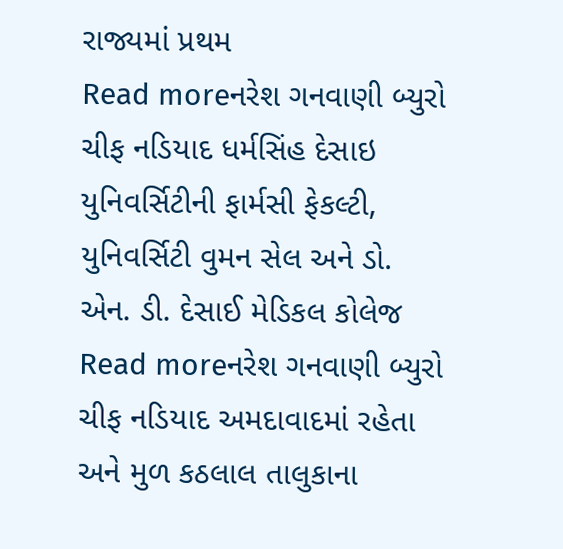રાજ્યમાં પ્રથમ
Read moreનરેશ ગનવાણી બ્યુરો ચીફ નડિયાદ ધર્મસિંહ દેસાઇ યુનિવર્સિટીની ફાર્મસી ફેકલ્ટી, યુનિવર્સિટી વુમન સેલ અને ડો. એન. ડી. દેસાઈ મેડિકલ કોલેજ
Read moreનરેશ ગનવાણી બ્યુરો ચીફ નડિયાદ અમદાવાદમાં રહેતા અને મુળ કઠલાલ તાલુકાના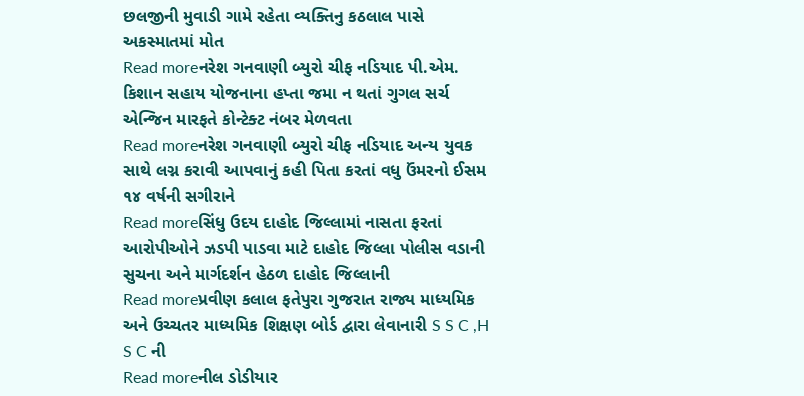છલજીની મુવાડી ગામે રહેતા વ્યક્તિનુ કઠલાલ પાસે અકસ્માતમાં મોત
Read moreનરેશ ગનવાણી બ્યુરો ચીફ નડિયાદ પી.એમ. કિશાન સહાય યોજનાના હપ્તા જમા ન થતાં ગુગલ સર્ચ એન્જિન મારફતે કોન્ટેક્ટ નંબર મેળવતા
Read moreનરેશ ગનવાણી બ્યુરો ચીફ નડિયાદ અન્ય યુવક સાથે લગ્ન કરાવી આપવાનું કહી પિતા કરતાં વધુ ઉંમરનો ઈસમ ૧૪ વર્ષની સગીરાને
Read moreસિંધુ ઉદય દાહોદ જિલ્લામાં નાસતા ફરતાં આરોપીઓને ઝડપી પાડવા માટે દાહોદ જિલ્લા પોલીસ વડાની સુચના અને માર્ગદર્શન હેઠળ દાહોદ જિલ્લાની
Read moreપ્રવીણ કલાલ ફતેપુરા ગુજરાત રાજ્ય માધ્યમિક અને ઉચ્ચતર માધ્યમિક શિક્ષણ બોર્ડ દ્વારા લેવાનારી S S C ,H S C ની
Read moreનીલ ડોડીયાર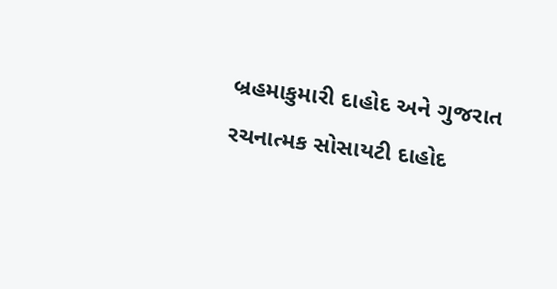બ્રહમાકુમારી દાહોદ અને ગુજરાત રચનાત્મક સોસાયટી દાહોદ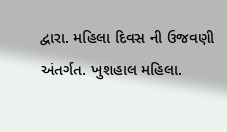દ્વારા. મહિલા દિવસ ની ઉજવણી અંતર્ગત. ખુશહાલ મહિલા.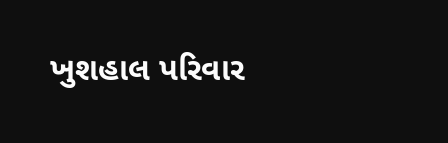ખુશહાલ પરિવાર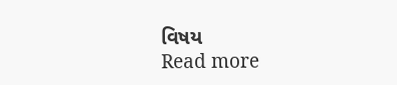વિષય
Read more